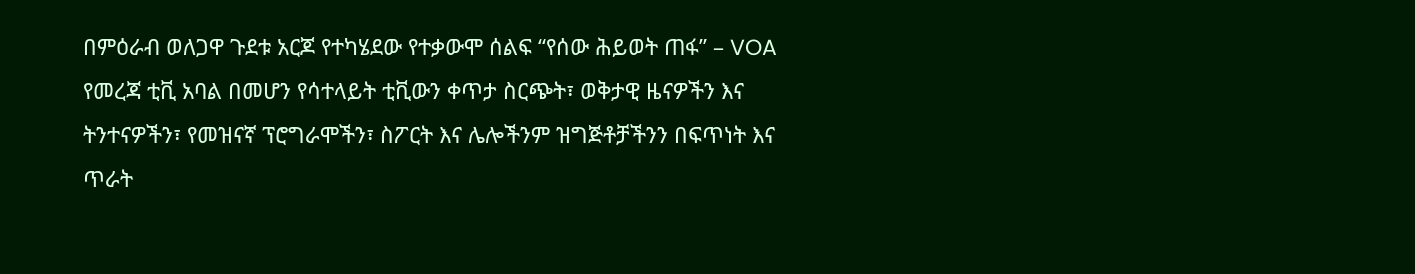በምዕራብ ወለጋዋ ጉደቱ አርጆ የተካሄደው የተቃውሞ ሰልፍ “የሰው ሕይወት ጠፋ” – VOA
የመረጃ ቲቪ አባል በመሆን የሳተላይት ቲቪውን ቀጥታ ስርጭት፣ ወቅታዊ ዜናዎችን እና ትንተናዎችን፣ የመዝናኛ ፕሮግራሞችን፣ ስፖርት እና ሌሎችንም ዝግጅቶቻችንን በፍጥነት እና ጥራት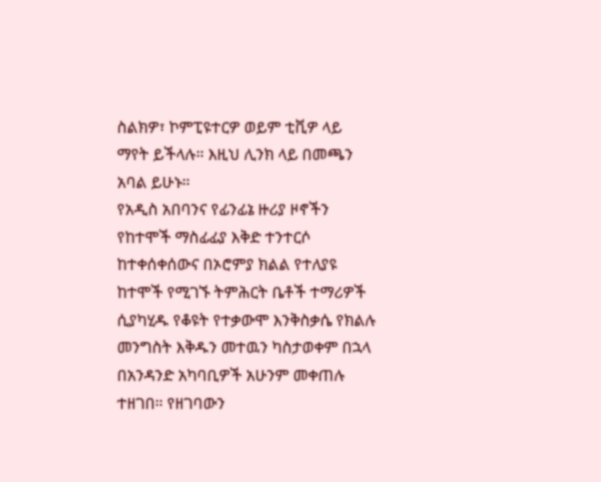ስልክዎ፣ ኮምፒዩተርዎ ወይም ቲቪዎ ላይ ማየት ይችላሉ። እዚህ ሊንክ ላይ በመጫን አባል ይሁኑ።
የአዲስ አበባንና የፊንፊኔ ዙሪያ ዞኖችን የከተሞች ማስፊፊያ እቅድ ተንተርሶ ከተቀሰቀሰውና በኦሮምያ ክልል የተለያዩ ከተሞች የሚገኙ ትምሕርት ቤቶች ተማሪዎች ሲያካሂዱ የቆዩት የተቃውሞ እንቅስቃሴ የክልሉ መንግስት እቅዱን መተዉን ካስታወቀም በኋላ በአንዳንድ አካባቢዎች አሁንም መቀጠሉ ተዘገበ። የዘገባውን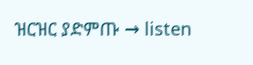ዝርዝር ያድምጡ → listen